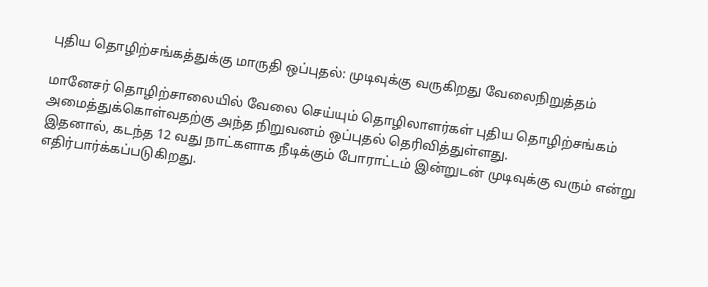புதிய தொழிற்சங்கத்துக்கு மாருதி ஒப்புதல்: முடிவுக்கு வருகிறது வேலைநிறுத்தம்

மானேசர் தொழிற்சாலையில் வேலை செய்யும் தொழிலாளர்கள் புதிய தொழிற்சங்கம் அமைத்துக்கொள்வதற்கு அந்த நிறுவனம் ஒப்புதல் தெரிவித்துள்ளது.
இதனால், கடந்த 12 வது நாட்களாக நீடிக்கும் போராட்டம் இன்றுடன் முடிவுக்கு வரும் என்று எதிர்பார்க்கப்படுகிறது.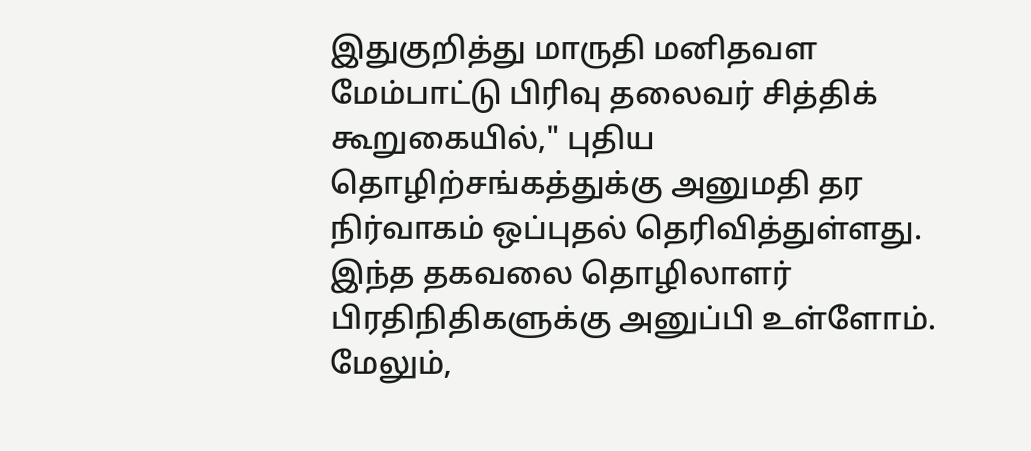இதுகுறித்து மாருதி மனிதவள மேம்பாட்டு பிரிவு தலைவர் சித்திக் கூறுகையில்," புதிய தொழிற்சங்கத்துக்கு அனுமதி தர நிர்வாகம் ஒப்புதல் தெரிவித்துள்ளது. இந்த தகவலை தொழிலாளர் பிரதிநிதிகளுக்கு அனுப்பி உள்ளோம்.
மேலும்,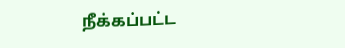நீக்கப்பட்ட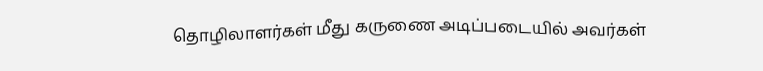தொழிலாளர்கள் மீது கருணை அடிப்படையில் அவர்கள்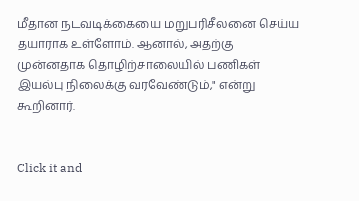மீதான நடவடிக்கையை மறுபரிசீலனை செய்ய தயாராக உள்ளோம். ஆனால், அதற்கு முன்னதாக தொழிற்சாலையில் பணிகள் இயல்பு நிலைக்கு வரவேண்டும்," என்று கூறினார்.


Click it and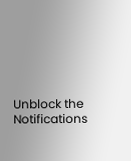Unblock the Notifications